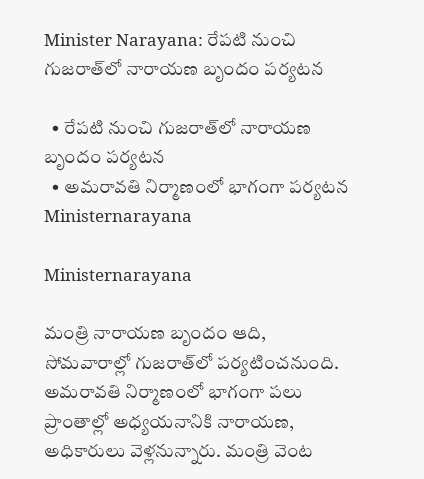Minister Narayana: రేపటి నుంచి గుజరాత్‌లో నారాయణ బృందం పర్యటన

  • రేపటి నుంచి గుజరాత్‌లో నారాయణ బృందం పర్యటన
  • అమరావతి నిర్మాణంలో భాగంగా పర్యటన
Ministernarayana

Ministernarayana

మంత్రి నారాయణ బృందం ఆది, సోమవారాల్లో గుజరాత్‌లో పర్యటించనుంది. అమరావతి నిర్మాణంలో భాగంగా పలు ప్రాంతాల్లో అధ్యయనానికి నారాయణ, అధికారులు వెళ్లనున్నారు. మంత్రి వెంట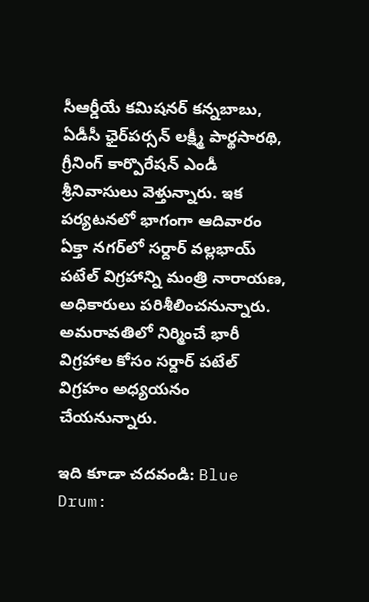సీఆర్డీయే కమిషనర్ కన్నబాబు, ఏడీసీ ఛైర్‌పర్సన్ లక్ష్మీ పార్థసారథి, గ్రీనింగ్ కార్పొరేషన్ ఎండీ శ్రీనివాసులు వెళ్తున్నారు. ఇక పర్యటనలో భాగంగా ఆదివారం ఏక్తా నగర్‌లో సర్దార్ వల్లభాయ్ పటేల్ విగ్రహాన్ని మంత్రి నారాయణ, అధికారులు పరిశీలించనున్నారు. అమరావతిలో నిర్మించే భారీ విగ్రహాల కోసం సర్దార్ పటేల్ విగ్రహం అధ్యయనం చేయనున్నారు.

ఇది కూడా చదవండి: Blue Drum: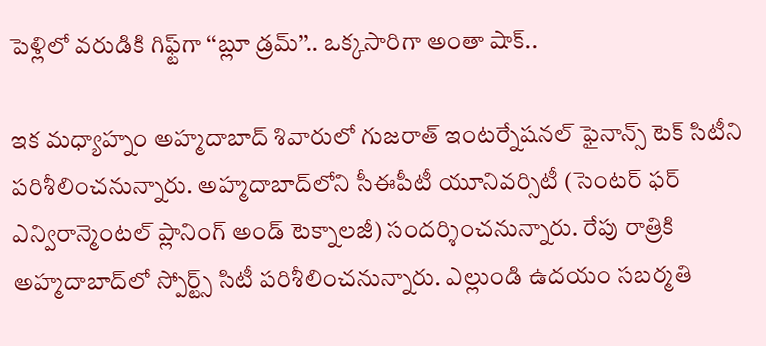పెళ్లిలో వరుడికి గిఫ్ట్‌గా ‘‘బ్లూ డ్రమ్’’.. ఒక్కసారిగా అంతా షాక్..

ఇక మధ్యాహ్నం అహ్మదాబాద్ శివారులో గుజరాత్ ఇంటర్నేషనల్ ఫైనాన్స్ టెక్ సిటీని పరిశీలించనున్నారు. అహ్మదాబాద్‌లోని సీఈపీటీ యూనివర్సిటీ (సెంటర్ ఫర్ ఎన్విరాన్మెంటల్ ప్లానింగ్ అండ్ టెక్నాలజీ) సందర్శించనున్నారు. రేపు రాత్రికి అహ్మదాబాద్‌లో స్పోర్ట్స్ సిటీ పరిశీలించనున్నారు. ఎల్లుండి ఉదయం సబర్మతి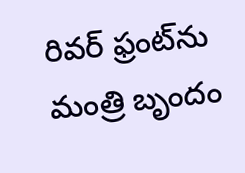రివర్ ఫ్రంట్‌ను మంత్రి బృందం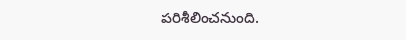పరిశీలించనుంది.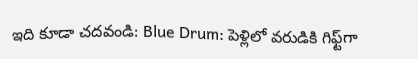ఇది కూడా చదవండి: Blue Drum: పెళ్లిలో వరుడికి గిఫ్ట్‌గా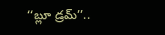‘‘బ్లూ డ్రమ్’’..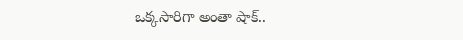ఒక్కసారిగా అంతా షాక్..